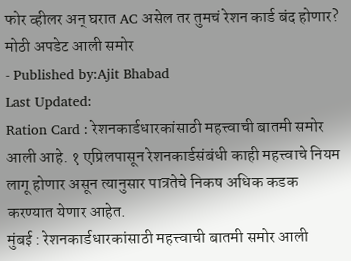फोर व्हीलर अन् घरात AC असेल तर तुमचं रेशन कार्ड बंद होणार? मोठी अपडेट आली समोर
- Published by:Ajit Bhabad
Last Updated:
Ration Card : रेशनकार्डधारकांसाठी महत्त्वाची बातमी समोर आली आहे. १ एप्रिलपासून रेशनकार्डसंबंधी काही महत्त्वाचे नियम लागू होणार असून त्यानुसार पात्रतेचे निकष अधिक कडक करण्यात येणार आहेत.
मुंबई : रेशनकार्डधारकांसाठी महत्त्वाची बातमी समोर आली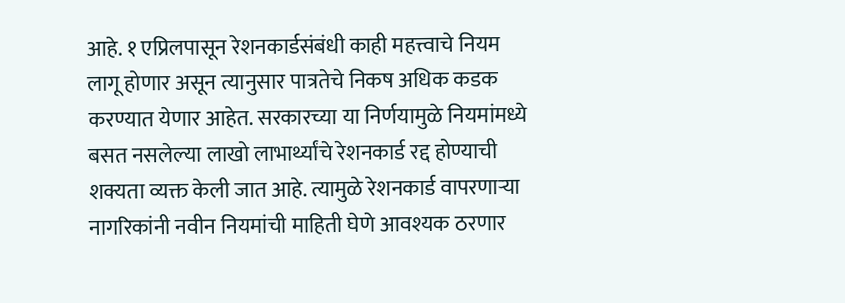आहे. १ एप्रिलपासून रेशनकार्डसंबंधी काही महत्त्वाचे नियम लागू होणार असून त्यानुसार पात्रतेचे निकष अधिक कडक करण्यात येणार आहेत. सरकारच्या या निर्णयामुळे नियमांमध्ये बसत नसलेल्या लाखो लाभार्थ्यांचे रेशनकार्ड रद्द होण्याची शक्यता व्यक्त केली जात आहे. त्यामुळे रेशनकार्ड वापरणाऱ्या नागरिकांनी नवीन नियमांची माहिती घेणे आवश्यक ठरणार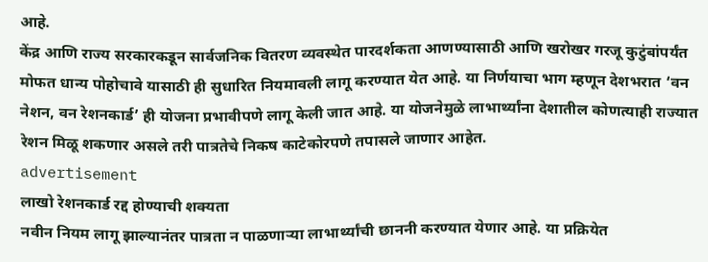आहे.
केंद्र आणि राज्य सरकारकडून सार्वजनिक वितरण व्यवस्थेत पारदर्शकता आणण्यासाठी आणि खरोखर गरजू कुटुंबांपर्यंत मोफत धान्य पोहोचावे यासाठी ही सुधारित नियमावली लागू करण्यात येत आहे. या निर्णयाचा भाग म्हणून देशभरात ‘वन नेशन, वन रेशनकार्ड’ ही योजना प्रभावीपणे लागू केली जात आहे. या योजनेमुळे लाभार्थ्यांना देशातील कोणत्याही राज्यात रेशन मिळू शकणार असले तरी पात्रतेचे निकष काटेकोरपणे तपासले जाणार आहेत.
advertisement
लाखो रेशनकार्ड रद्द होण्याची शक्यता
नवीन नियम लागू झाल्यानंतर पात्रता न पाळणाऱ्या लाभार्थ्यांची छाननी करण्यात येणार आहे. या प्रक्रियेत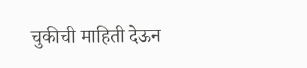चुकीची माहिती देऊन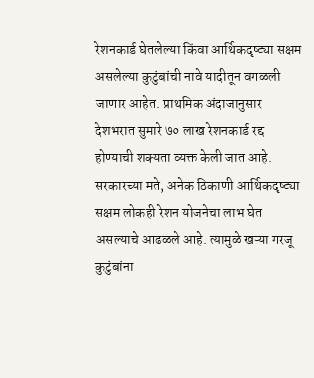रेशनकार्ड घेतलेल्या किंवा आर्थिकदृष्ट्या सक्षम असलेल्या कुटुंबांची नावे यादीतून वगळली जाणार आहेत. प्राथमिक अंदाजानुसार देशभरात सुमारे ७० लाख रेशनकार्ड रद्द होण्याची शक्यता व्यक्त केली जात आहे.
सरकारच्या मते, अनेक ठिकाणी आर्थिकदृष्ट्या सक्षम लोकही रेशन योजनेचा लाभ घेत असल्याचे आढळले आहे. त्यामुळे खऱ्या गरजू कुटुंबांना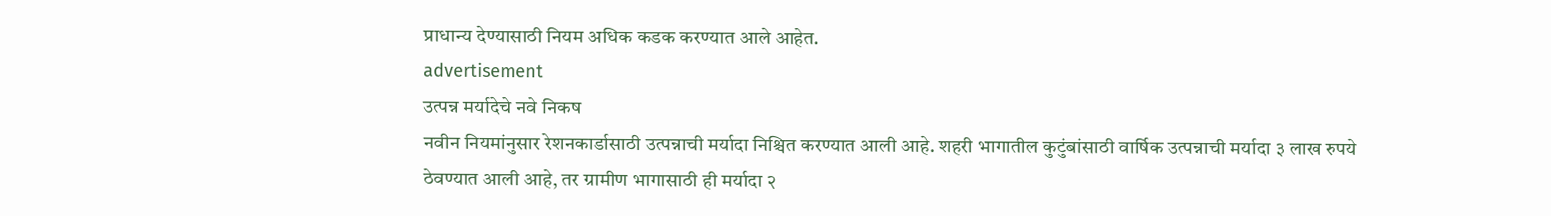प्राधान्य देण्यासाठी नियम अधिक कडक करण्यात आले आहेत.
advertisement
उत्पन्न मर्यादेचे नवे निकष
नवीन नियमांनुसार रेशनकार्डासाठी उत्पन्नाची मर्यादा निश्चित करण्यात आली आहे. शहरी भागातील कुटुंबांसाठी वार्षिक उत्पन्नाची मर्यादा ३ लाख रुपये ठेवण्यात आली आहे, तर ग्रामीण भागासाठी ही मर्यादा २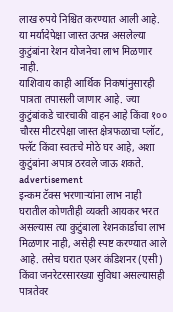लाख रुपये निश्चित करण्यात आली आहे. या मर्यादेपेक्षा जास्त उत्पन्न असलेल्या कुटुंबांना रेशन योजनेचा लाभ मिळणार नाही.
याशिवाय काही आर्थिक निकषांनुसारही पात्रता तपासली जाणार आहे. ज्या कुटुंबांकडे चारचाकी वाहन आहे किंवा १०० चौरस मीटरपेक्षा जास्त क्षेत्रफळाचा प्लॉट, फ्लॅट किंवा स्वतःचे मोठे घर आहे, अशा कुटुंबांना अपात्र ठरवले जाऊ शकते.
advertisement
इन्कम टॅक्स भरणाऱ्यांना लाभ नाही
घरातील कोणतीही व्यक्ती आयकर भरत असल्यास त्या कुटुंबाला रेशनकार्डाचा लाभ मिळणार नाही, असेही स्पष्ट करण्यात आले आहे. तसेच घरात एअर कंडिशनर (एसी) किंवा जनरेटरसारख्या सुविधा असल्यासही पात्रतेवर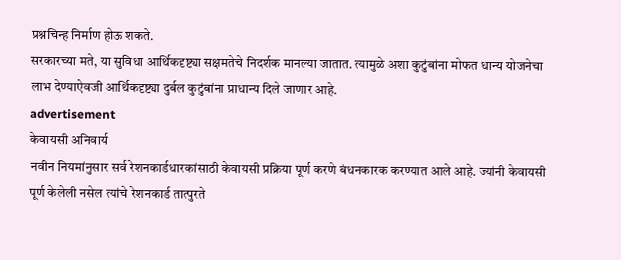प्रश्नचिन्ह निर्माण होऊ शकते.
सरकारच्या मते, या सुविधा आर्थिकदृष्ट्या सक्षमतेचे निदर्शक मानल्या जातात. त्यामुळे अशा कुटुंबांना मोफत धान्य योजनेचा लाभ देण्याऐवजी आर्थिकदृष्ट्या दुर्बल कुटुंबांना प्राधान्य दिले जाणार आहे.
advertisement
केवायसी अनिवार्य
नवीन नियमांनुसार सर्व रेशनकार्डधारकांसाठी केवायसी प्रक्रिया पूर्ण करणे बंधनकारक करण्यात आले आहे. ज्यांनी केवायसी पूर्ण केलेली नसेल त्यांचे रेशनकार्ड तात्पुरते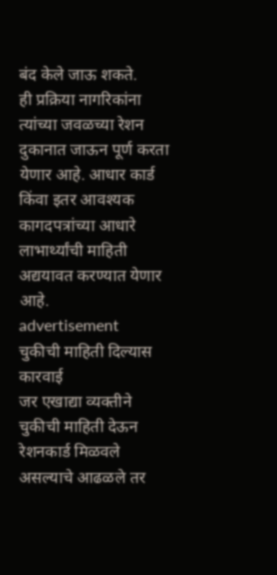बंद केले जाऊ शकते.
ही प्रक्रिया नागरिकांना त्यांच्या जवळच्या रेशन दुकानात जाऊन पूर्ण करता येणार आहे. आधार कार्ड किंवा इतर आवश्यक कागदपत्रांच्या आधारे लाभार्थ्यांची माहिती अद्ययावत करण्यात येणार आहे.
advertisement
चुकीची माहिती दिल्यास कारवाई
जर एखाद्या व्यक्तीने चुकीची माहिती देऊन रेशनकार्ड मिळवले असल्याचे आढळले तर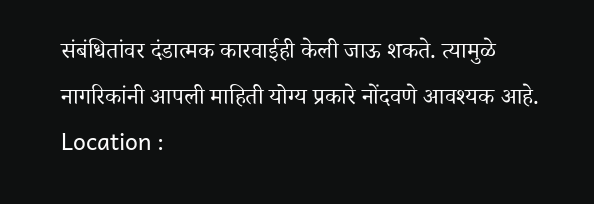संबंधितांवर दंडात्मक कारवाईही केली जाऊ शकते. त्यामुळे नागरिकांनी आपली माहिती योग्य प्रकारे नोंदवणे आवश्यक आहे.
Location :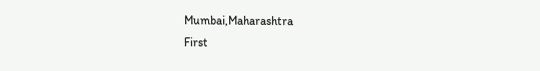Mumbai,Maharashtra
First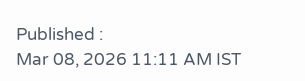Published :
Mar 08, 2026 11:11 AM IST